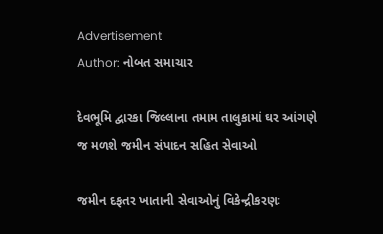Advertisement
Author: નોબત સમાચાર

દેવભૂમિ દ્વારકા જિલ્લાના તમામ તાલુકામાં ઘર આંગણે જ મળશે જમીન સંપાદન સહિત સેવાઓ

જમીન દફતર ખાતાની સેવાઓનું વિકેન્દ્રીકરણઃ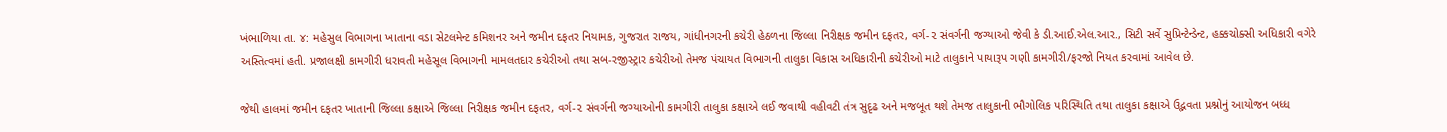ખંભાળિયા તા. ૪: મહેસુલ વિભાગના ખાતાના વડા સેટલમેન્ટ કમિશનર અને જમીન દફતર નિયામક, ગુજરાત રાજય, ગાંધીનગરની કચેરી હેઠળના જિલ્લા નિરીક્ષક જમીન દફતર, વર્ગ-૨ સંવર્ગની જગ્યાઓ જેવી કે ડી.આઈ.એલ.આર., સિટી સર્વે સુપ્રિન્ટેન્ડેન્ટ, હક્કચોક્સી અધિકારી વગેરે અસ્તિત્વમાં હતી. પ્રજાલક્ષી કામગીરી ધરાવતી મહેસૂલ વિભાગની મામલતદાર કચેરીઓ તથા સબ-રજીસ્ટ્રાર કચેરીઓ તેમજ પંચાયત વિભાગની તાલુકા વિકાસ અધિકારીની કચેરીઓ માટે તાલુકાને પાયારૂપ ગણી કામગીરી/ફરજો નિયત કરવામાં આવેલ છે.

જેથી હાલમાં જમીન દફતર ખાતાની જિલ્લા કક્ષાએ જિલ્લા નિરીક્ષક જમીન દફતર, વર્ગ-૨ સંવર્ગની જગ્યાઓની કામગીરી તાલુકા કક્ષાએ લઈ જવાથી વહીવટી તંત્ર સુદૃઢ અને મજબૂત થશે તેમજ તાલુકાની ભૌગોલિક પરિસ્થિતિ તથા તાલુકા કક્ષાએ ઉદ્ભવતા પ્રશ્નોનું આયોજન બધ્ધ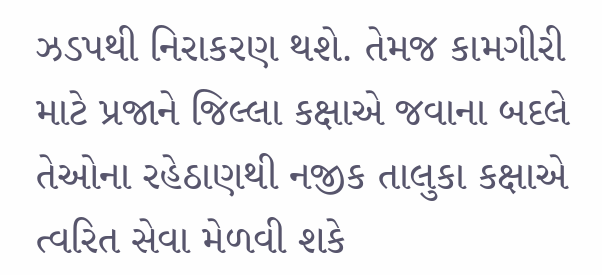ઝડપથી નિરાકરણ થશે. તેમજ કામગીરી માટે પ્રજાને જિલ્લા કક્ષાએ જવાના બદલે તેઓના રહેઠાણથી નજીક તાલુકા કક્ષાએ ત્વરિત સેવા મેળવી શકે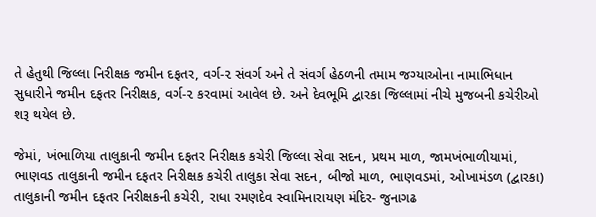તે હેતુથી જિલ્લા નિરીક્ષક જમીન દફતર, વર્ગ-૨ સંવર્ગ અને તે સંવર્ગ હેઠળની તમામ જગ્યાઓના નામાભિધાન સુધારીને જમીન દફતર નિરીક્ષક, વર્ગ-૨ કરવામાં આવેલ છે. અને દેવભૂમિ દ્વારકા જિલ્લામાં નીચે મુજબની કચેરીઓ શરૂ થયેલ છે.

જેમાં, ખંભાળિયા તાલુકાની જમીન દફતર નિરીક્ષક કચેરી જિલ્લા સેવા સદન, પ્રથમ માળ, જામખંભાળીયામાં, ભાણવડ તાલુકાની જમીન દફતર નિરીક્ષક કચેરી તાલુકા સેવા સદન, બીજો માળ, ભાણવડમાં, ઓખામંડળ (દ્વારકા) તાલુકાની જમીન દફતર નિરીક્ષકની કચેરી, રાધા રમણદેવ સ્વામિનારાયણ મંદિર- જુનાગઢ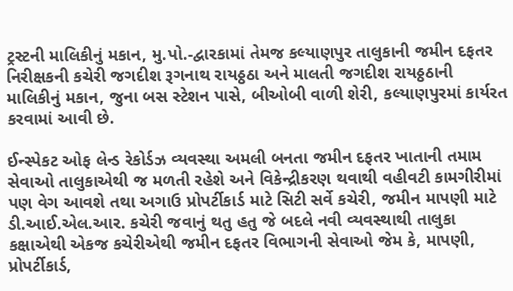ટ્રસ્ટની માલિકીનું મકાન, મુ.પો.-દ્વારકામાં તેમજ કલ્યાણપુર તાલુકાની જમીન દફતર નિરીક્ષકની કચેરી જગદીશ રૂગનાથ રાયઠ્ઠઠા અને માલતી જગદીશ રાયઠ્ઠઠાની માલિકીનું મકાન, જુના બસ સ્ટેશન પાસે, બીઓબી વાળી શેરી, કલ્યાણપુરમાં કાર્યરત કરવામાં આવી છે.

ઈન્સ્પેકટ ઓફ લેન્ડ રેકોર્ડઝ વ્યવસ્થા અમલી બનતા જમીન દફતર ખાતાની તમામ સેવાઓ તાલુકાએથી જ મળતી રહેશે અને વિકેન્દ્રીકરણ થવાથી વહીવટી કામગીરીમાં પણ વેગ આવશે તથા અગાઉ પ્રોપર્ટીકાર્ડ માટે સિટી સર્વે કચેરી, જમીન માપણી માટે ડી.આઈ.એલ.આર. કચેરી જવાનું થતુ હતુ જે બદલે નવી વ્યવસ્થાથી તાલુકા કક્ષાએથી એકજ કચેરીએથી જમીન દફતર વિભાગની સેવાઓ જેમ કે, માપણી, પ્રોપર્ટીકાર્ડ,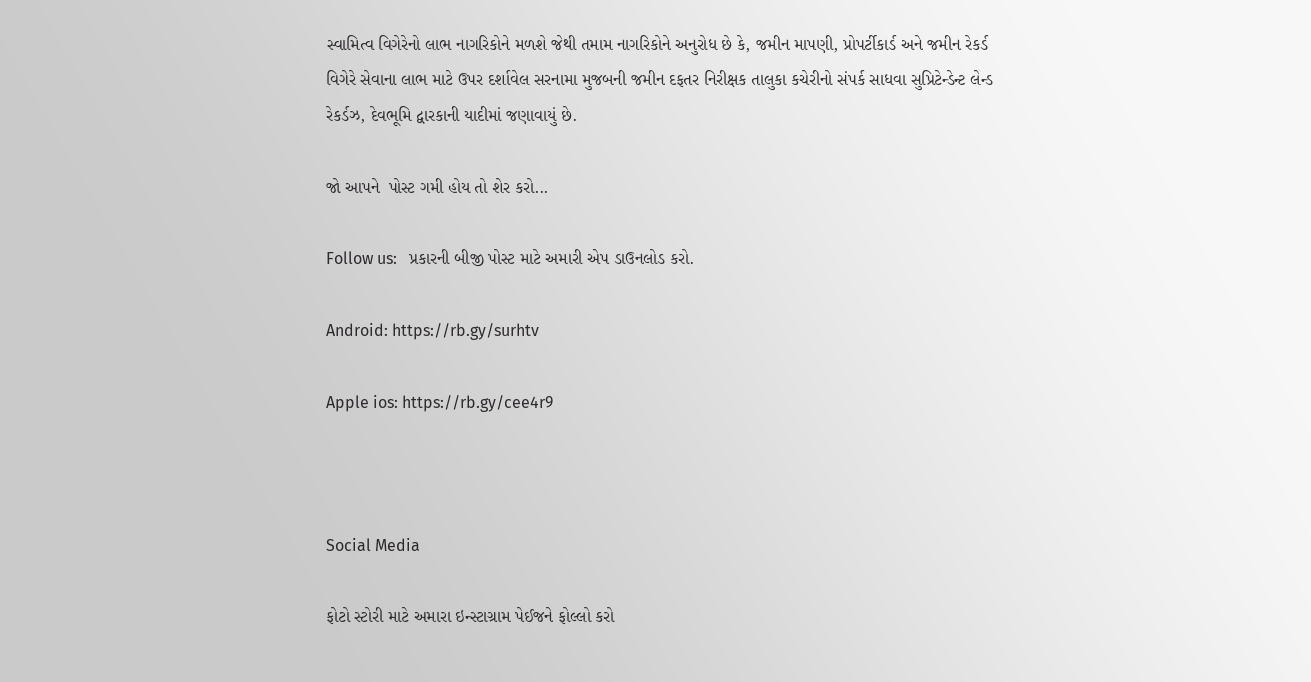સ્વામિત્વ વિગેરેનો લાભ નાગરિકોને મળશે જેથી તમામ નાગરિકોને અનુરોધ છે કે, જમીન માપણી, પ્રોપર્ટીકાર્ડ અને જમીન રેકર્ડ વિગેરે સેવાના લાભ માટે ઉપર દર્શાવેલ સરનામા મુજબની જમીન દફતર નિરીક્ષક તાલુકા કચેરીનો સંપર્ક સાધવા સુપ્રિટેન્ડેન્ટ લેન્ડ રેકર્ડઝ, દેવભૂમિ દ્વારકાની યાદીમાં જણાવાયું છે.

જો આપને  પોસ્ટ ગમી હોય તો શેર કરો...

Follow us:   પ્રકારની બીજી પોસ્ટ માટે અમારી એપ ડાઉનલોડ કરો.

Android: https://rb.gy/surhtv

Apple ios: https://rb.gy/cee4r9



Social Media

ફોટો સ્ટોરી માટે અમારા ઇન્સ્ટાગ્રામ પેઈજને ફોલ્લો કરો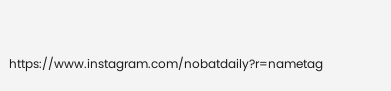https://www.instagram.com/nobatdaily?r=nametag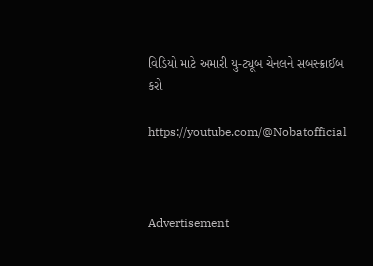વિડિયો માટે અમારી યુ-ટ્યૂબ ચેનલને સબસ્ક્રાઈબ કરો

https://youtube.com/@Nobatofficial



Advertisement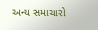અન્ય સમાચારો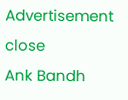Advertisement
close
Ank Bandh